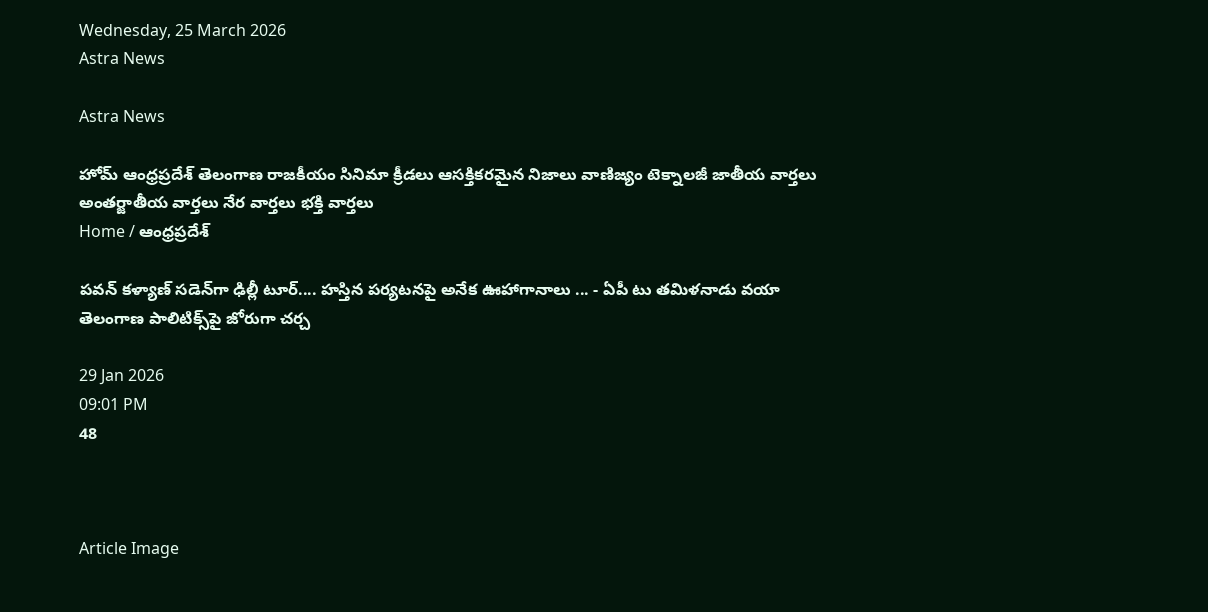Wednesday, 25 March 2026
Astra News

Astra News

హోమ్ ఆంధ్రప్రదేశ్ తెలంగాణ రాజకీయం సినిమా క్రీడలు ఆసక్తికరమైన నిజాలు వాణిజ్యం టెక్నాలజీ జాతీయ వార్తలు అంతర్జాతీయ వార్తలు నేర వార్తలు భక్తి వార్తలు
Home / ఆంధ్రప్రదేశ్

పవన్ కళ్యాణ్ సడెన్‌గా ఢిల్లీ టూర్‌.... హస్తిన పర్యటనపై అనేక ఊహాగానాలు ... - ఏపీ టు తమిళనాడు వయా తెలంగాణ పాలిటిక్స్‌పై జోరుగా చర్చ

29 Jan 2026
09:01 PM
48



Article Image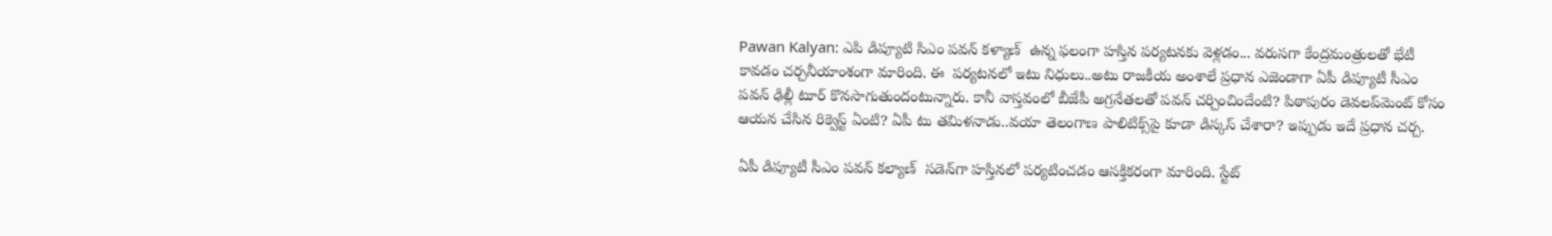Pawan Kalyan: ఎపి డిప్యూటి సిఎం పవన్ కళ్యాణ్  ఉన్న ఫలంగా హస్తిన పర్యటనకు వెళ్లడం... వరుసగా కేంద్రమంత్రులతో భేటీ  కావడం చర్చనీయాంశంగా మారింది. ఈ  పర్యటనలో ఇటు నిధులు..అటు రాజకీయ అంశాలే ప్రధాన ఎజెండాగా ఏపీ డిప్యూటీ సీఎం పవన్ ఢిల్లీ టూర్‌ కొనసాగుతుందంటున్నారు. కానీ వాస్తవంలో బీజేపీ అగ్రనేతలతో పవన్ చర్చించిందేంటి? పిఠాపురం డెవలప్‌మెంట్‌ కోసం ఆయన చేసిన రిక్వెస్ట్ ఏంటి? ఏపీ టు తమిళనాడు..వయా తెలంగాణ పాలిటిక్స్‌పై కూడా డిస్కస్ చేశారా? ఇప్పుడు ఇదే ప్రధాన చర్చ.

ఏపీ డిప్యూటీ సీఎం పవన్ కల్యాణ్  సడెన్‌గా హస్తినలో పర్యటించడం ఆసక్తికరంగా మారింది. స్టేట్‌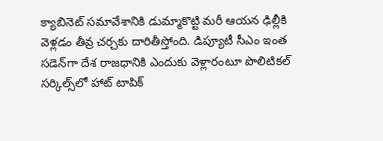క్యాబినెట్‌ సమావేశానికి డుమ్మాకొట్టి మరీ ఆయన ఢిల్లీకి వెళ్లడం తీవ్ర చర్చకు దారితీస్తోంది. డిప్యూటీ సీఎం ఇంత సడెన్‌గా దేశ రాజధానికి ఎందుకు వెళ్లారంటూ పొలిటికల్ సర్కిల్స్‌లో హాట్ టాపిక్‌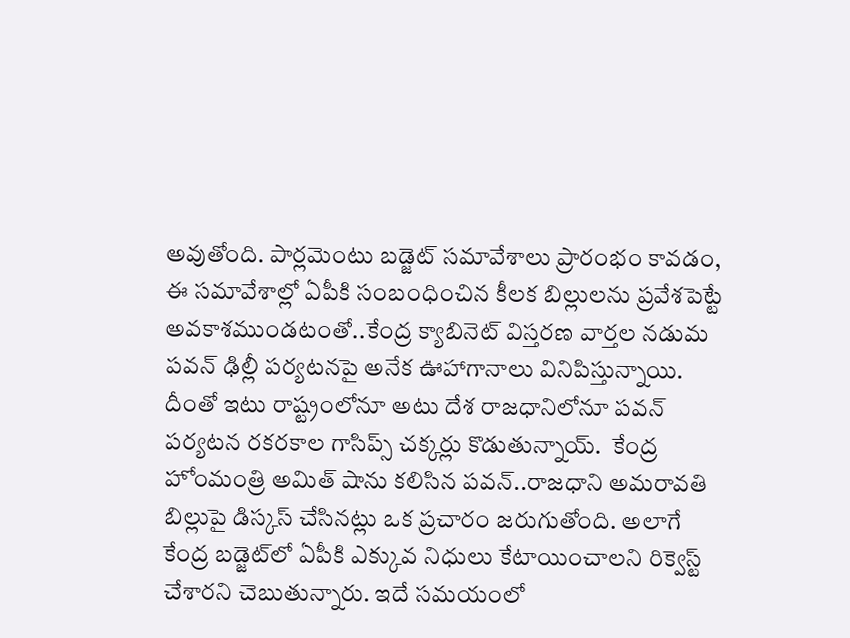అవుతోంది. పార్లమెంటు బడ్జెట్ సమావేశాలు ప్రారంభం కావడం, ఈ సమావేశాల్లో ఏపీకి సంబంధించిన కీలక బిల్లులను ప్రవేశపెట్టే అవకాశముండటంతో..కేంద్ర క్యాబినెట్ విస్తరణ వార్తల నడుమ పవన్ ఢిల్లీ పర్యటనపై అనేక ఊహాగానాలు వినిపిస్తున్నాయి. దీంతో ఇటు రాష్ట్రంలోనూ అటు దేశ రాజధానిలోనూ పవన్ పర్యటన రకరకాల గాసిప్స్‌ చక్కర్లు కొడుతున్నాయ్.  కేంద్ర హోంమంత్రి అమిత్ షాను కలిసిన పవన్‌..రాజధాని అమరావతి బిల్లుపై డిస్కస్ చేసినట్లు ఒక ప్రచారం జరుగుతోంది. అలాగే కేంద్ర బడ్జెట్‌లో ఏపీకి ఎక్కువ నిధులు కేటాయించాలని రిక్వెస్ట్ చేశారని చెబుతున్నారు. ఇదే సమయంలో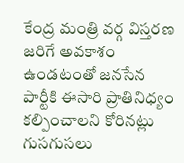కేంద్ర మంత్రి వర్గ విస్తరణ జరిగే అవకాశం ఉండటంతో జనసేన పార్టీకి ఈసారి ప్రాతినిధ్యం కల్పించాలని కోరినట్లు గుసగుసలు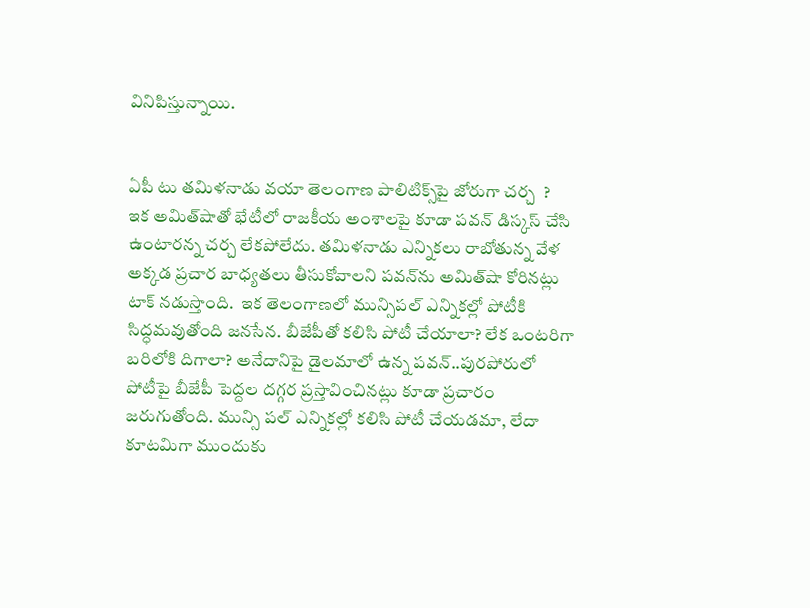వినిపిస్తున్నాయి.


ఏపీ టు తమిళనాడు వయా తెలంగాణ పాలిటిక్స్‌పై జోరుగా చర్చ  ?
ఇక అమిత్‌షాతో భేటీలో రాజకీయ అంశాలపై కూడా పవన్ డిస్కస్ చేసి ఉంటారన్న చర్చ లేకపోలేదు. తమిళనాడు ఎన్నికలు రాబోతున్న వేళ అక్కడ ప్రచార బాధ్యతలు తీసుకోవాలని పవన్‌ను అమిత్‌షా కోరినట్లు టాక్‌ నడుస్తొంది.  ఇక తెలంగాణలో మున్సిపల్ ఎన్నికల్లో పోటీకి సిద్ధమవుతోంది జనసేన. బీజేపీతో కలిసి పోటీ చేయాలా? లేక ఒంటరిగా బరిలోకి దిగాలా? అనేదానిపై డైలమాలో ఉన్న పవన్..పురపోరులో పోటీపై బీజేపీ పెద్దల దగ్గర ప్రస్తావించినట్లు కూడా ప్రచారం జరుగుతోంది. మున్సి పల్ ఎన్నికల్లో కలిసి పోటీ చేయడమా, లేదా కూటమిగా ముందుకు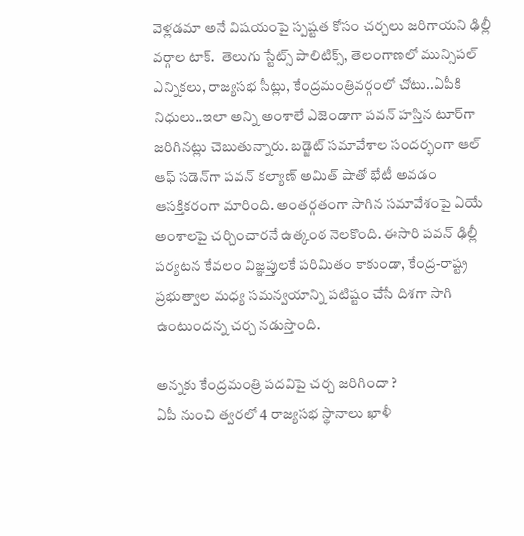వెళ్లడమా అనే విషయంపై స్పష్టత కోసం చర్చలు జరిగాయని ఢిల్లీ వర్గాల టాక్‌.  తెలుగు స్టేట్స్‌ పాలిటిక్స్, తెలంగాణలో మున్సిపల్ ఎన్నికలు, రాజ్యసభ సీట్లు, కేంద్రమంత్రివర్గంలో చోటు..ఏపీకి నిధులు..ఇలా అన్ని అంశాలే ఎజెండాగా పవన్ హస్తిన టూర్‌గా జరిగినట్లు చెబుతున్నారు. బడ్జెట్ సమావేశాల సందర్భంగా ఆల్‌ ఆఫ్‌ సడెన్‌గా పవన్ కల్యాణ్ అమిత్ షాతో భేటీ అవడం ఆసక్తికరంగా మారింది. అంతర్గతంగా సాగిన సమావేశంపై ఏయే అంశాలపై చర్చించారనే ఉత్కంఠ నెలకొంది. ఈసారి పవన్‌ ఢిల్లీ పర్యటన కేవలం విజ్ఞప్తులకే పరిమితం కాకుండా, కేంద్ర-రాష్ట్ర ప్రభుత్వాల మధ్య సమన్వయాన్ని పటిష్టం చేసే దిశగా సాగి ఉంటుందన్న చర్చ నడుస్తొంది.

అన్నకు కేంద్రమంత్రి పదవిపై చర్చ జరిగిందా ?
ఏపీ నుంచి త్వరలో 4 రాజ్యసభ స్థానాలు ఖాళీ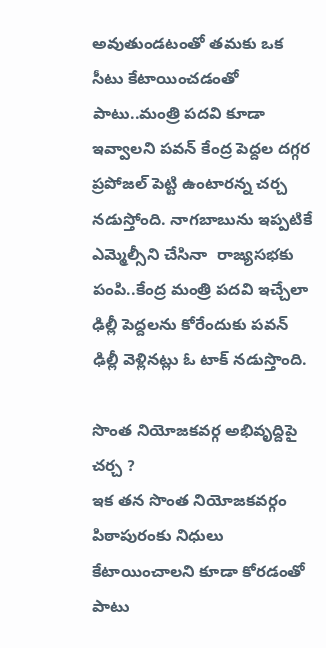అవుతుండటంతో తమకు ఒక సీటు కేటాయించడంతో పాటు..మంత్రి పదవి కూడా ఇవ్వాలని పవన్ కేంద్ర పెద్దల దగ్గర ప్రపోజల్‌ పెట్టి ఉంటారన్న చర్చ నడుస్తోంది. నాగబాబును ఇప్పటికే ఎమ్మెల్సీని చేసినా  రాజ్యసభకు పంపి..కేంద్ర మంత్రి పదవి ఇచ్చేలా ఢిల్లీ పెద్దలను కోరేందుకు పవన్ ఢిల్లీ వెళ్లినట్లు ఓ టాక్‌ నడుస్తొంది.

సొంత నియోజకవర్గ అభివృద్దిపై చర్చ ?
ఇక తన సొంత నియోజకవర్గం పిఠాపురంకు నిధులు కేటాయించాలని కూడా కోరడంతో పాటు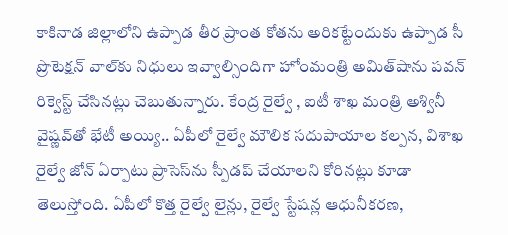కాకినాడ జిల్లాలోని ఉప్పాడ తీర ప్రాంత కోతను అరికట్టేందుకు ఉప్పాడ సీ ప్రొటెక్షన్ వాల్‌కు నిధులు ఇవ్వాల్సిందిగా హోంమంత్రి అమిత్‌షాను పవన్‌ రిక్వెస్ట్ చేసినట్లు చెబుతున్నారు. కేంద్ర రైల్వే , ఐటీ శాఖ మంత్రి అశ్వినీ వైష్ణవ్‌తో భేటీ అయ్యి.. ఏపీలో రైల్వే మౌలిక సదుపాయాల కల్పన, విశాఖ రైల్వే జోన్ ఏర్పాటు ప్రాసెస్‌ను స్పీడప్ చేయాలని కోరినట్లు కూడా తెలుస్తోంది. ఏపీలో కొత్త రైల్వే లైన్లు, రైల్వే స్టేషన్ల ఆధునీకరణ,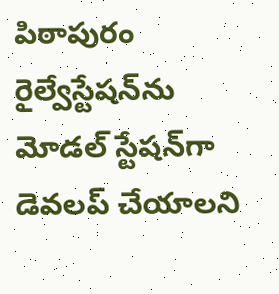పిఠాపురం రైల్వేస్టేషన్‌ను మోడల్‌ స్టేషన్‌గా డెవలప్ చేయాలని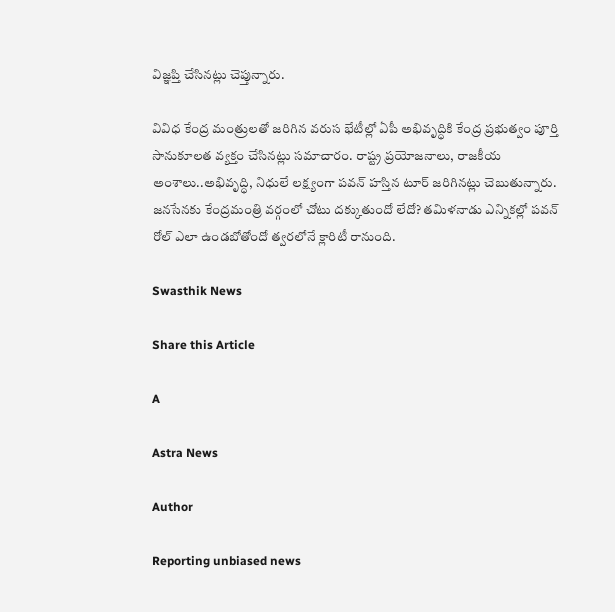విజ్ఞప్తి చేసినట్లు చెప్తున్నారు.

వివిధ కేంద్ర మంత్రులతో జరిగిన వరుస భేటీల్లో ఏపీ అభివృద్ధికి కేంద్ర ప్రభుత్వం పూర్తి సానుకూలత వ్యక్తం చేసినట్లు సమాచారం. రాష్ట్ర ప్రయోజనాలు, రాజకీయ అంశాలు..అభివృద్ధి, నిధులే లక్ష్యంగా పవన్‌ హస్తిన టూర్ జరిగినట్లు చెబుతున్నారు. జనసేనకు కేంద్రమంత్రి వర్గంలో చోటు దక్కుతుందో లేదో? తమిళనాడు ఎన్నికల్లో పవన్‌ రోల్‌ ఎలా ఉండబోతోందో త్వరలోనే క్లారిటీ రానుంది.

Swasthik News

Share this Article

A

Astra News

Author

Reporting unbiased news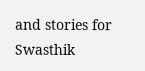and stories for Swasthik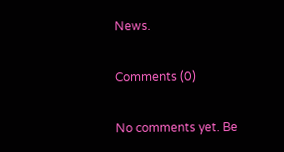News.

Comments (0)

No comments yet. Be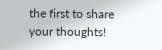the first to share your thoughts!